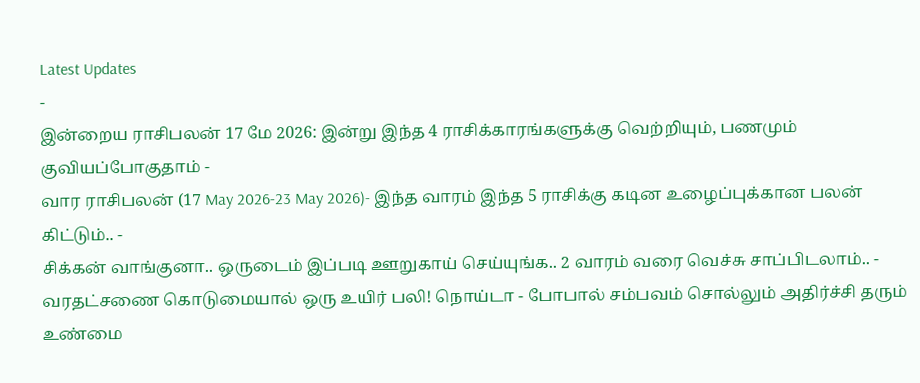Latest Updates
-
இன்றைய ராசிபலன் 17 மே 2026: இன்று இந்த 4 ராசிக்காரங்களுக்கு வெற்றியும், பணமும் குவியப்போகுதாம் -
வார ராசிபலன் (17 May 2026-23 May 2026)- இந்த வாரம் இந்த 5 ராசிக்கு கடின உழைப்புக்கான பலன் கிட்டும்.. -
சிக்கன் வாங்குனா.. ஒருடைம் இப்படி ஊறுகாய் செய்யுங்க.. 2 வாரம் வரை வெச்சு சாப்பிடலாம்.. -
வரதட்சணை கொடுமையால் ஒரு உயிர் பலி! நொய்டா - போபால் சம்பவம் சொல்லும் அதிர்ச்சி தரும் உண்மை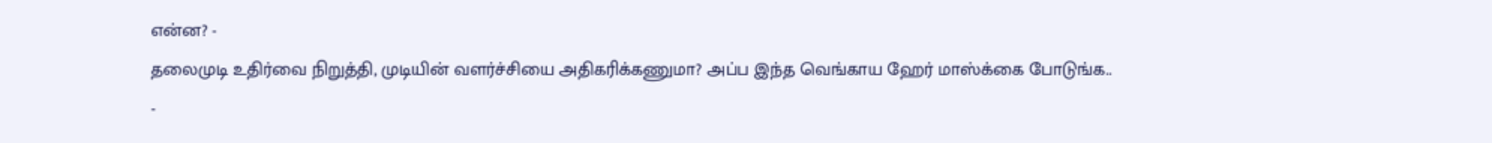என்ன? -
தலைமுடி உதிர்வை நிறுத்தி, முடியின் வளர்ச்சியை அதிகரிக்கணுமா? அப்ப இந்த வெங்காய ஹேர் மாஸ்க்கை போடுங்க.. -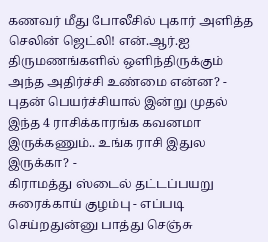கணவர் மீது போலீசில் புகார் அளித்த செலின் ஜெட்லி! என்.ஆர்.ஐ திருமணங்களில் ஒளிந்திருக்கும் அந்த அதிர்ச்சி உண்மை என்ன? -
புதன் பெயர்ச்சியால் இன்று முதல் இந்த 4 ராசிக்காரங்க கவனமா இருக்கணும்.. உங்க ராசி இதுல இருக்கா? -
கிராமத்து ஸ்டைல் தட்டப்பயறு சுரைக்காய் குழம்பு - எப்படி செய்றதுன்னு பாத்து செஞ்சு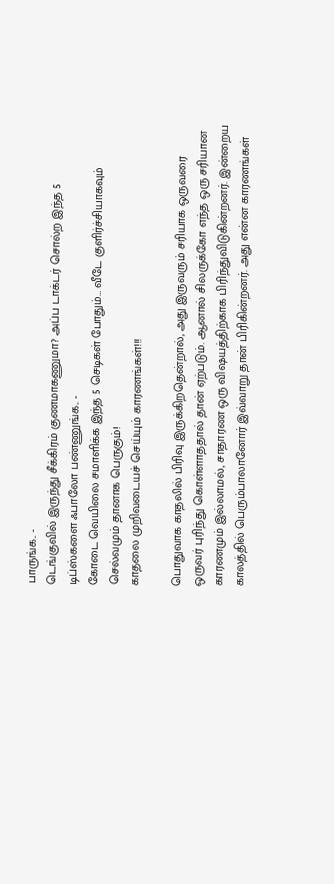பாருங்க.. -
டெங்குவில் இருந்து சீக்கிரம் குணமாகணுமா? அப்ப டாக்டர் சொல்ற இந்த 5 டிப்ஸ்களை ஃபாலோ பண்ணுங்க.. -
கோடை வெயிலை சமாளிக்க இந்த 5 செடிகள் போதும்… வீடே குளிர்ச்சியாகவும் செல்வமும் தானாக பெருகும்!
காதலை முறிவடையச் செய்யும் காரணங்கள்!!!

பொதுவாக காதலில் பிரிவு இருக்கிறதென்றால், அது இருவரும் சரியாக ஒருவரை ஒருவர் புரிந்து கொள்ளாததால் தான் ஏற்படும். ஆனால் சிலருக்கோ எந்த ஒரு சரியான காரணமும் இல்லாமல், சாதாரண ஒரு விஷயத்திற்காக பிரிந்துவிடுகின்றனர். இன்றைய காலத்தில் பெரும்பாலானோர் இவ்வாறு தான் பிரிகின்றனர். அது என்ன காரணங்கள்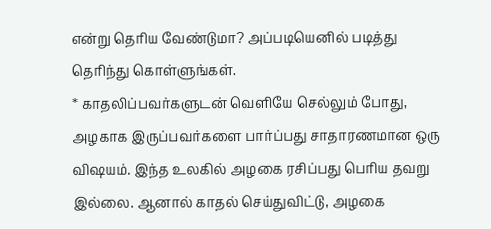என்று தெரிய வேண்டுமா? அப்படியெனில் படித்து தெரிந்து கொள்ளுங்கள்.
* காதலிப்பவர்களுடன் வெளியே செல்லும் போது, அழகாக இருப்பவர்களை பார்ப்பது சாதாரணமான ஒரு விஷயம். இந்த உலகில் அழகை ரசிப்பது பெரிய தவறு இல்லை. ஆனால் காதல் செய்துவிட்டு, அழகை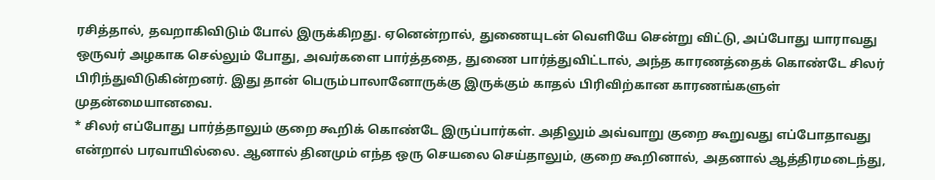ரசித்தால், தவறாகிவிடும் போல் இருக்கிறது. ஏனென்றால், துணையுடன் வெளியே சென்று விட்டு, அப்போது யாராவது ஒருவர் அழகாக செல்லும் போது, அவர்களை பார்த்ததை, துணை பார்த்துவிட்டால், அந்த காரணத்தைக் கொண்டே சிலர் பிரிந்துவிடுகின்றனர். இது தான் பெரும்பாலானோருக்கு இருக்கும் காதல் பிரிவிற்கான காரணங்களுள் முதன்மையானவை.
* சிலர் எப்போது பார்த்தாலும் குறை கூறிக் கொண்டே இருப்பார்கள். அதிலும் அவ்வாறு குறை கூறுவது எப்போதாவது என்றால் பரவாயில்லை. ஆனால் தினமும் எந்த ஒரு செயலை செய்தாலும், குறை கூறினால், அதனால் ஆத்திரமடைந்து,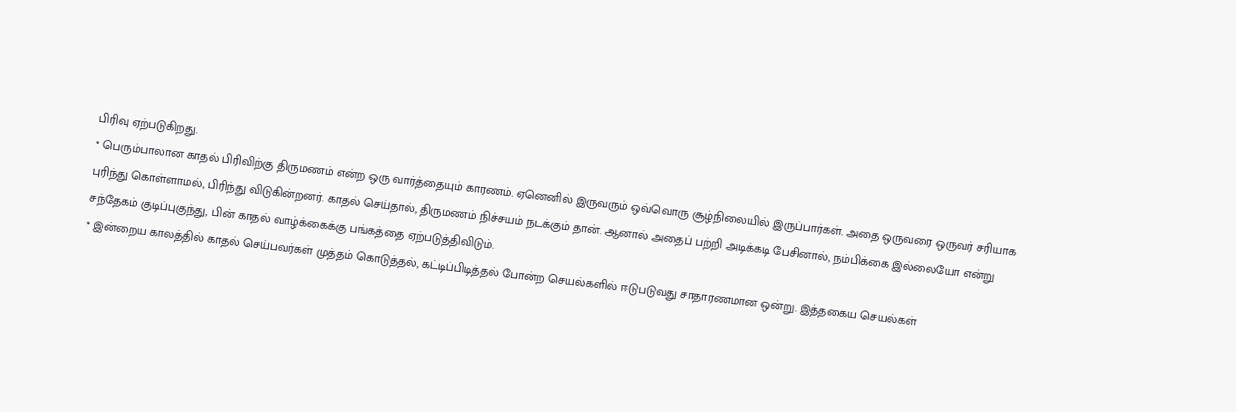பிரிவு ஏற்படுகிறது.
* பெரும்பாலான காதல் பிரிவிற்கு திருமணம் என்ற ஒரு வார்த்தையும் காரணம். ஏனெனில் இருவரும் ஒவ்வொரு சூழ்நிலையில் இருப்பார்கள். அதை ஒருவரை ஒருவர் சரியாக புரிந்து கொள்ளாமல், பிரிந்து விடுகின்றனர். காதல் செய்தால், திருமணம் நிச்சயம் நடக்கும் தான். ஆனால் அதைப் பற்றி அடிக்கடி பேசினால், நம்பிக்கை இல்லையோ என்று சந்தேகம் குடிப்புகுந்து, பின் காதல் வாழ்க்கைக்கு பங்கத்தை ஏற்படுத்திவிடும்.
* இன்றைய காலத்தில் காதல் செய்பவர்கள் முத்தம் கொடுத்தல், கட்டிப்பிடித்தல் போன்ற செயல்களில் ஈடுபடுவது சாதாரணமான ஒன்று. இத்தகைய செயல்கள்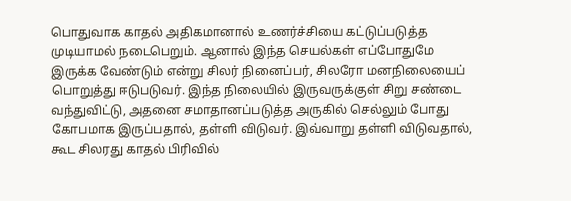பொதுவாக காதல் அதிகமானால் உணர்ச்சியை கட்டுப்படுத்த முடியாமல் நடைபெறும். ஆனால் இந்த செயல்கள் எப்போதுமே இருக்க வேண்டும் என்று சிலர் நினைப்பர், சிலரோ மனநிலையைப் பொறுத்து ஈடுபடுவர். இந்த நிலையில் இருவருக்குள் சிறு சண்டை வந்துவிட்டு, அதனை சமாதானப்படுத்த அருகில் செல்லும் போது கோபமாக இருப்பதால், தள்ளி விடுவர். இவ்வாறு தள்ளி விடுவதால், கூட சிலரது காதல் பிரிவில்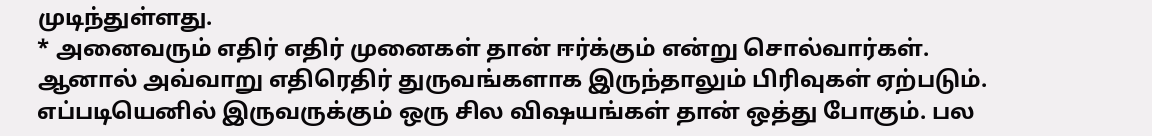முடிந்துள்ளது.
* அனைவரும் எதிர் எதிர் முனைகள் தான் ஈர்க்கும் என்று சொல்வார்கள். ஆனால் அவ்வாறு எதிரெதிர் துருவங்களாக இருந்தாலும் பிரிவுகள் ஏற்படும். எப்படியெனில் இருவருக்கும் ஒரு சில விஷயங்கள் தான் ஒத்து போகும். பல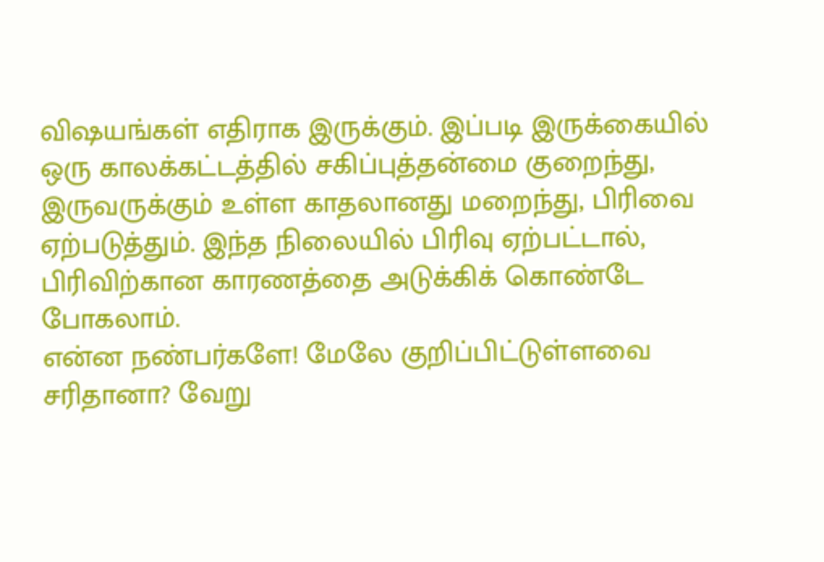விஷயங்கள் எதிராக இருக்கும். இப்படி இருக்கையில் ஒரு காலக்கட்டத்தில் சகிப்புத்தன்மை குறைந்து, இருவருக்கும் உள்ள காதலானது மறைந்து, பிரிவை ஏற்படுத்தும். இந்த நிலையில் பிரிவு ஏற்பட்டால், பிரிவிற்கான காரணத்தை அடுக்கிக் கொண்டே போகலாம்.
என்ன நண்பர்களே! மேலே குறிப்பிட்டுள்ளவை சரிதானா? வேறு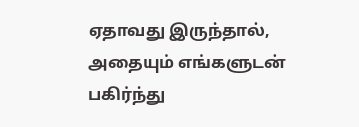ஏதாவது இருந்தால், அதையும் எங்களுடன் பகிர்ந்து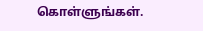கொள்ளுங்கள்.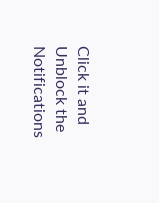Click it and Unblock the Notifications